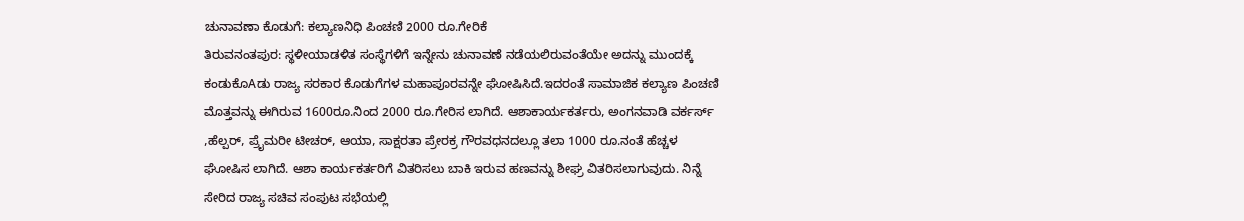ಚುನಾವಣಾ ಕೊಡುಗೆ: ಕಲ್ಯಾಣನಿಧಿ ಪಿಂಚಣಿ 2000 ರೂ.ಗೇರಿಕೆ
ತಿರುವನಂತಪುರ: ಸ್ಥಳೀಯಾಡಳಿತ ಸಂಸ್ಥೆಗಳಿಗೆ ಇನ್ನೇನು ಚುನಾವಣೆ ನಡೆಯಲಿರುವಂತೆಯೇ ಅದನ್ನು ಮುಂದಕ್ಕೆ ಕಂಡುಕೊAಡು ರಾಜ್ಯ ಸರಕಾರ ಕೊಡುಗೆಗಳ ಮಹಾಪೂರವನ್ನೇ ಘೋಷಿಸಿದೆ.ಇದರಂತೆ ಸಾಮಾಜಿಕ ಕಲ್ಯಾಣ ಪಿಂಚಣಿ ಮೊತ್ತವನ್ನು ಈಗಿರುವ 1600ರೂ.ನಿಂದ 2000 ರೂ.ಗೇರಿಸ ಲಾಗಿದೆ. ಆಶಾಕಾರ್ಯಕರ್ತರು, ಅಂಗನವಾಡಿ ವರ್ಕರ್ಸ್ ,ಹೆಲ್ಪರ್, ಪ್ರೈಮರೀ ಟೀಚರ್, ಆಯಾ, ಸಾಕ್ಷರತಾ ಪ್ರೇರಕ್ರ ಗೌರವಧನದಲ್ಲೂ ತಲಾ 1000 ರೂ.ನಂತೆ ಹೆಚ್ಚಳ ಘೋಷಿಸ ಲಾಗಿದೆ. ಆಶಾ ಕಾರ್ಯಕರ್ತರಿಗೆ ವಿತರಿಸಲು ಬಾಕಿ ಇರುವ ಹಣವನ್ನು ಶೀಘ್ರ ವಿತರಿಸಲಾಗುವುದು. ನಿನ್ನೆ ಸೇರಿದ ರಾಜ್ಯ ಸಚಿವ ಸಂಪುಟ ಸಭೆಯಲ್ಲಿ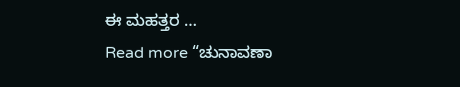ಈ ಮಹತ್ತರ …
Read more “ಚುನಾವಣಾ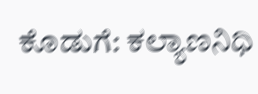ಕೊಡುಗೆ: ಕಲ್ಯಾಣನಿಧಿ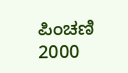ಪಿಂಚಣಿ 2000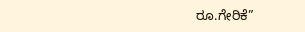ರೂ.ಗೇರಿಕೆ”